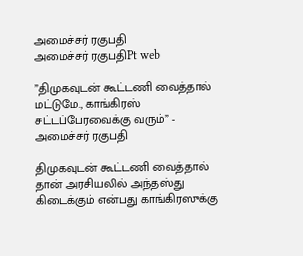அமைச்சர் ரகுபதி
அமைச்சர் ரகுபதிPt web

”திமுகவுடன் கூட்டணி வைத்தால் மட்டுமே., காங்கிரஸ் சட்டப்பேரவைக்கு வரும்” - அமைச்சர் ரகுபதி

திமுகவுடன் கூட்டணி வைத்தால் தான் அரசியலில் அந்தஸ்து கிடைக்கும் என்பது காங்கிரஸுக்கு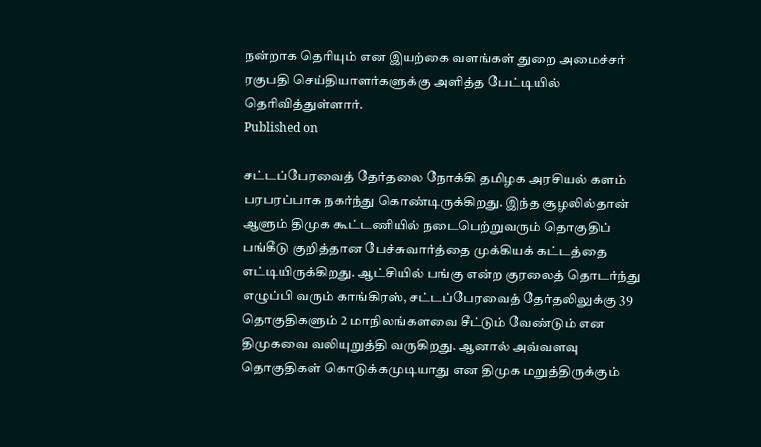நன்றாக தெரியும் என இயற்கை வளங்கள் துறை அமைச்சர் ரகுபதி செய்தியாளர்களுக்கு அளித்த பேட்டியில் தெரிவித்துள்ளார்.
Published on

சட்டப்பேரவைத் தேர்தலை நோக்கி தமிழக அரசியல் களம் பரபரப்பாக நகர்ந்து கொண்டிருக்கிறது. இந்த சூழலில்தான் ஆளும் திமுக கூட்டணியில் நடைபெற்றுவரும் தொகுதிப் பங்கீடு குறித்தான பேச்சுவார்த்தை முக்கியக் கட்டத்தை எட்டியிருக்கிறது. ஆட்சியில் பங்கு என்ற குரலைத் தொடர்ந்து எழுப்பி வரும் காங்கிரஸ், சட்டப்பேரவைத் தேர்தலிலுக்கு 39 தொகுதிகளும் 2 மாநிலங்களவை சீட்டும் வேண்டும் என திமுகவை வலியுறுத்தி வருகிறது. ஆனால் அவ்வளவு தொகுதிகள் கொடுக்கமுடியாது என திமுக மறுத்திருக்கும்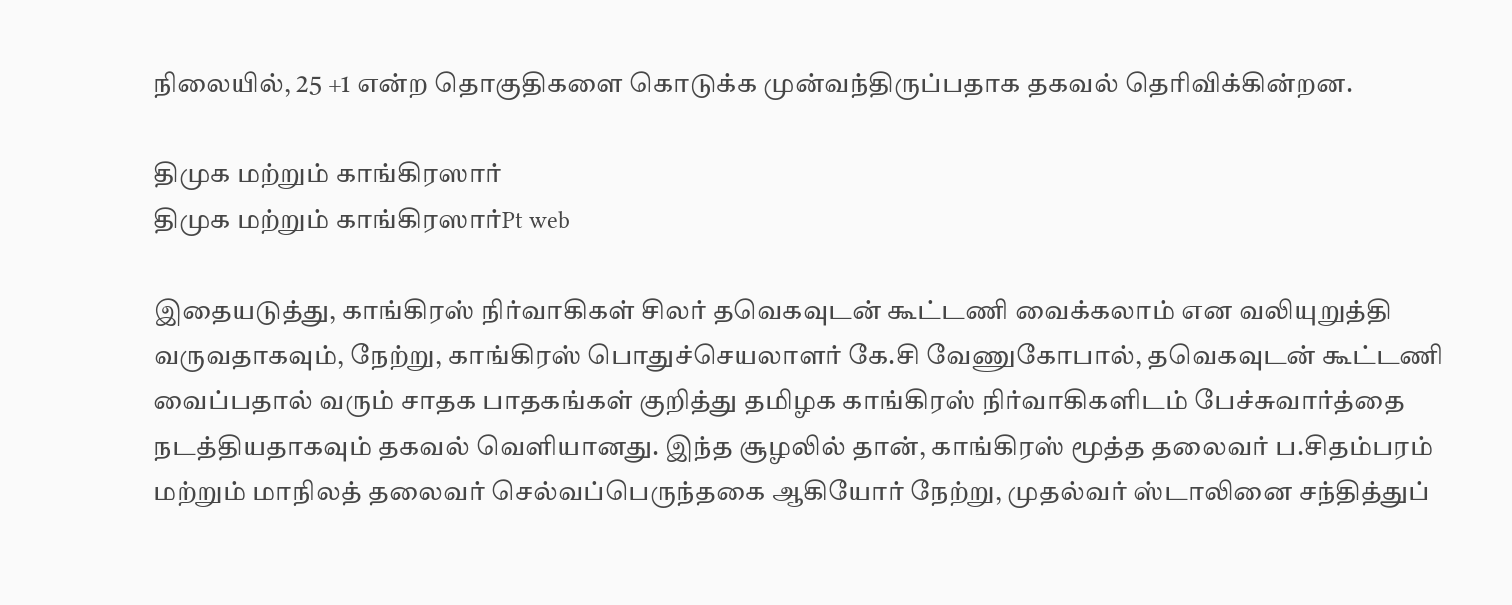நிலையில், 25 +1 என்ற தொகுதிகளை கொடுக்க முன்வந்திருப்பதாக தகவல் தெரிவிக்கின்றன.

திமுக மற்றும் காங்கிரஸார்
திமுக மற்றும் காங்கிரஸார்Pt web

இதையடுத்து, காங்கிரஸ் நிர்வாகிகள் சிலர் தவெகவுடன் கூட்டணி வைக்கலாம் என வலியுறுத்தி வருவதாகவும், நேற்று, காங்கிரஸ் பொதுச்செயலாளர் கே.சி வேணுகோபால், தவெகவுடன் கூட்டணி வைப்பதால் வரும் சாதக பாதகங்கள் குறித்து தமிழக காங்கிரஸ் நிர்வாகிகளிடம் பேச்சுவார்த்தை நடத்தியதாகவும் தகவல் வெளியானது. இந்த சூழலில் தான், காங்கிரஸ் மூத்த தலைவர் ப.சிதம்பரம் மற்றும் மாநிலத் தலைவர் செல்வப்பெருந்தகை ஆகியோர் நேற்று, முதல்வர் ஸ்டாலினை சந்தித்துப்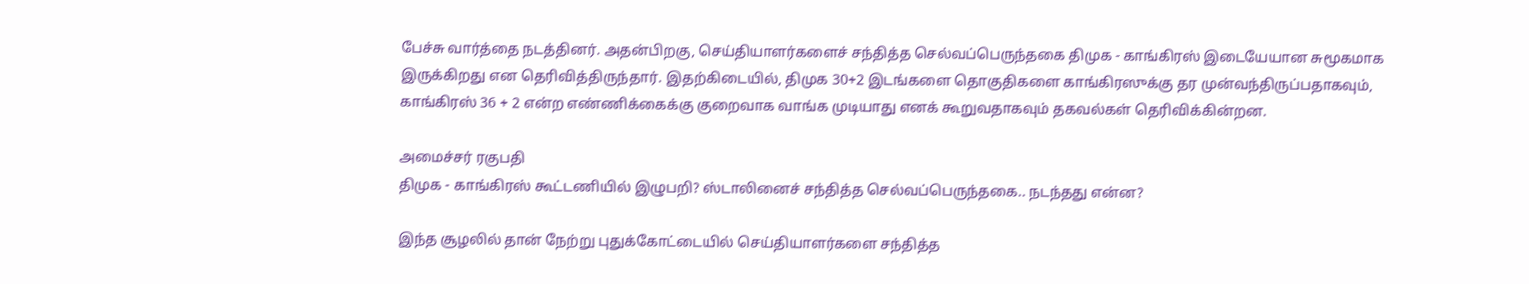பேச்சு வார்த்தை நடத்தினர். அதன்பிறகு, செய்தியாளர்களைச் சந்தித்த செல்வப்பெருந்தகை திமுக - காங்கிரஸ் இடையேயான சுமூகமாக இருக்கிறது என தெரிவித்திருந்தார். இதற்கிடையில், திமுக 30+2 இடங்களை தொகுதிகளை காங்கிரஸுக்கு தர முன்வந்திருப்பதாகவும், காங்கிரஸ் 36 + 2 என்ற எண்ணிக்கைக்கு குறைவாக வாங்க முடியாது எனக் கூறுவதாகவும் தகவல்கள் தெரிவிக்கின்றன.

அமைச்சர் ரகுபதி
திமுக - காங்கிரஸ் கூட்டணியில் இழுபறி? ஸ்டாலினைச் சந்தித்த செல்வப்பெருந்தகை.. நடந்தது என்ன?

இந்த சூழலில் தான் நேற்று புதுக்கோட்டையில் செய்தியாளர்களை சந்தித்த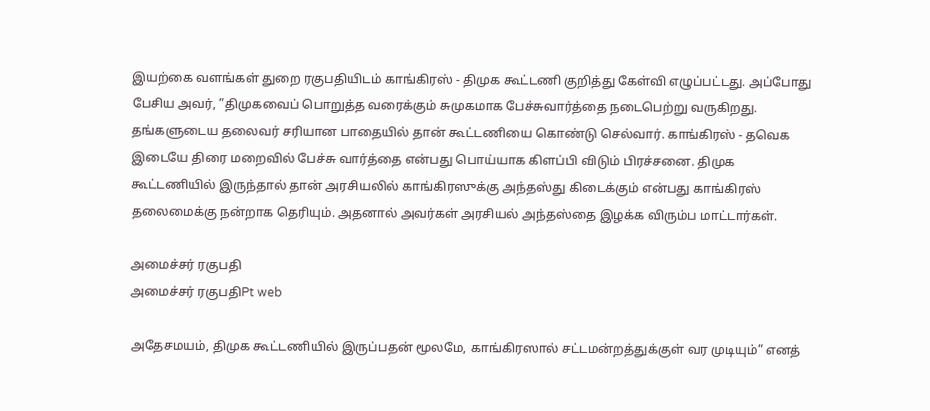இயற்கை வளங்கள் துறை ரகுபதியிடம் காங்கிரஸ் - திமுக கூட்டணி குறித்து கேள்வி எழுப்பட்டது. அப்போது பேசிய அவர், ”திமுகவைப் பொறுத்த வரைக்கும் சுமுகமாக பேச்சுவார்த்தை நடைபெற்று வருகிறது. தங்களுடைய தலைவர் சரியான பாதையில் தான் கூட்டணியை கொண்டு செல்வார். காங்கிரஸ் - தவெக இடையே திரை மறைவில் பேச்சு வார்த்தை என்பது பொய்யாக கிளப்பி விடும் பிரச்சனை. திமுக கூட்டணியில் இருந்தால் தான் அரசியலில் காங்கிரஸுக்கு அந்தஸ்து கிடைக்கும் என்பது காங்கிரஸ் தலைமைக்கு நன்றாக தெரியும். அதனால் அவர்கள் அரசியல் அந்தஸ்தை இழக்க விரும்ப மாட்டார்கள்.

அமைச்சர் ரகுபதி
அமைச்சர் ரகுபதிPt web

அதேசமயம், திமுக கூட்டணியில் இருப்பதன் மூலமே, காங்கிரஸால் சட்டமன்றத்துக்குள் வர முடியும்” எனத்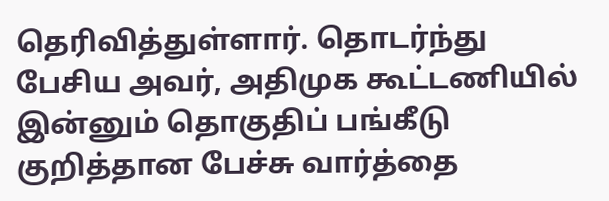தெரிவித்துள்ளார். தொடர்ந்து பேசிய அவர், அதிமுக கூட்டணியில் இன்னும் தொகுதிப் பங்கீடு குறித்தான பேச்சு வார்த்தை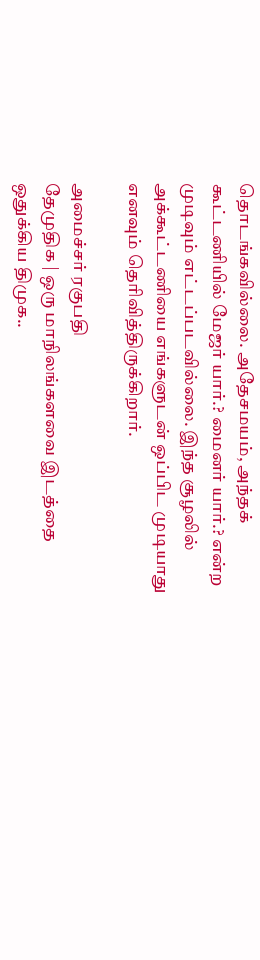தொடங்கவில்லை. அதேசமயம், அந்தக் கூட்டணியில் மேஜர் யார்.? மைனர் யார்.? என்ற முடிவும் எட்டப்படவில்லை. இந்த சூழலில் அக்கூட்டணியை எங்களுடன் ஒப்பிட முடியாது எனவும் தெரிவித்திருக்கிறார்.

அமைச்சர் ரகுபதி
தேமுதிக | ஒரு மாநிலங்களவை இடத்தை ஒதுக்கிய திமுக..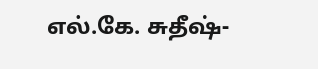எல்.கே. சுதீஷ்-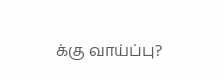க்கு வாய்ப்பு?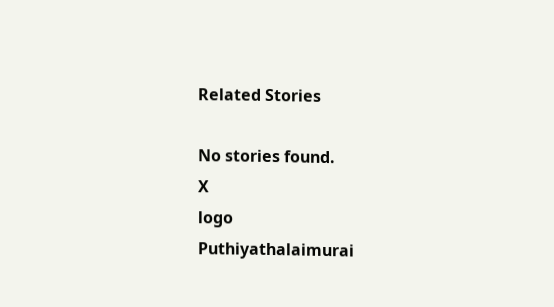Related Stories

No stories found.
X
logo
Puthiyathalaimurai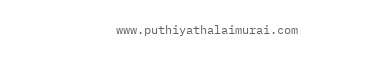www.puthiyathalaimurai.com